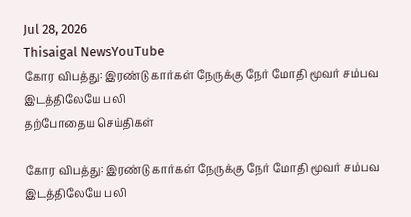Jul 28, 2026
Thisaigal NewsYouTube
கோர விபத்து: இரண்டு கார்கள் நேருக்கு நேர் மோதி மூவர் சம்பவ இடத்திலேயே பலி
தற்போதைய செய்திகள்

கோர விபத்து: இரண்டு கார்கள் நேருக்கு நேர் மோதி மூவர் சம்பவ இடத்திலேயே பலி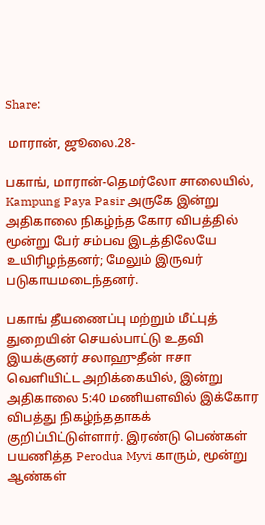Share:

 மாரான், ஜூலை.28-

பகாங், மாரான்-தெமர்லோ சாலையில், Kampung Paya Pasir அருகே இன்று அதிகாலை நிகழ்ந்த கோர விபத்தில் மூன்று பேர் சம்பவ இடத்திலேயே உயிரிழந்தனர்; மேலும் இருவர் படுகாயமடைந்தனர்.

பகாங் தீயணைப்பு மற்றும் மீட்புத் துறையின் செயல்பாட்டு உதவி இயக்குனர் சலாஹுதீன் ஈசா வெளியிட்ட அறிக்கையில், இன்று அதிகாலை 5:40 மணியளவில் இக்கோர விபத்து நிகழ்ந்ததாகக் குறிப்பிட்டுள்ளார். இரண்டு பெண்கள் பயணித்த Perodua Myvi காரும், மூன்று ஆண்கள்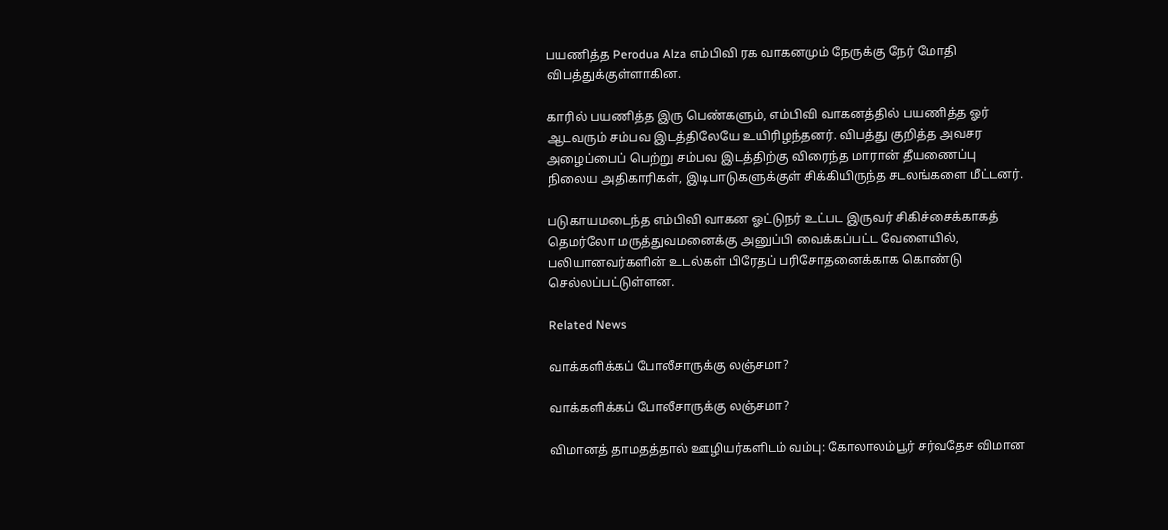பயணித்த Perodua Alza எம்பிவி ரக வாகனமும் நேருக்கு நேர் மோதி விபத்துக்குள்ளாகின.

காரில் பயணித்த இரு பெண்களும், எம்பிவி வாகனத்தில் பயணித்த ஓர் ஆடவரும் சம்பவ இடத்திலேயே உயிரிழந்தனர். விபத்து குறித்த அவசர அழைப்பைப் பெற்று சம்பவ இடத்திற்கு விரைந்த மாரான் தீயணைப்பு நிலைய அதிகாரிகள், இடிபாடுகளுக்குள் சிக்கியிருந்த சடலங்களை மீட்டனர்.

படுகாயமடைந்த எம்பிவி வாகன ஓட்டுநர் உட்பட இருவர் சிகிச்சைக்காகத் தெமர்லோ மருத்துவமனைக்கு அனுப்பி வைக்கப்பட்ட வேளையில், பலியானவர்களின் உடல்கள் பிரேதப் பரிசோதனைக்காக கொண்டு செல்லப்பட்டுள்ளன.

Related News

வாக்களிக்கப் போலீசாருக்கு லஞ்சமா?

வாக்களிக்கப் போலீசாருக்கு லஞ்சமா?

விமானத் தாமதத்தால் ஊழியர்களிடம் வம்பு: கோலாலம்பூர் சர்வதேச விமான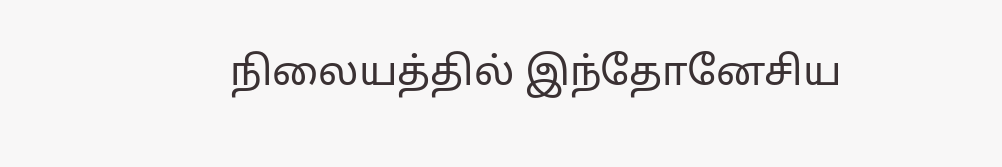நிலையத்தில் இந்தோனேசிய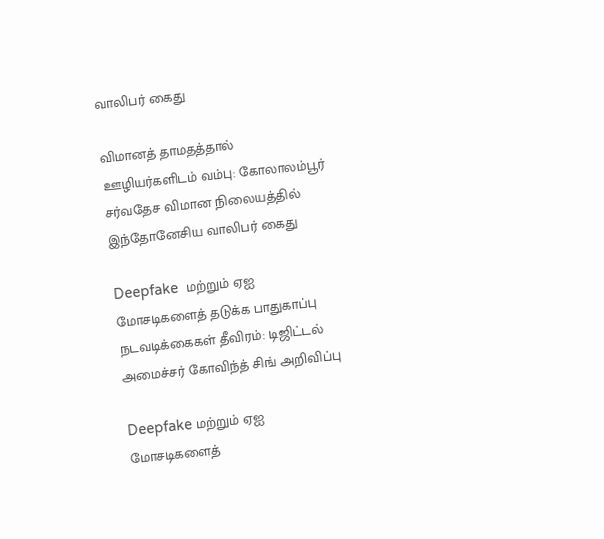வாலிபர் கைது

விமானத் தாமதத்தால் ஊழியர்களிடம் வம்பு: கோலாலம்பூர் சர்வதேச விமான நிலையத்தில் இந்தோனேசிய வாலிபர் கைது

Deepfake  மற்றும் ஏஐ மோசடிகளைத் தடுக்க பாதுகாப்பு நடவடிக்கைகள் தீவிரம்: டிஜிட்டல் அமைச்சர் கோவிந்த் சிங் அறிவிப்பு

Deepfake மற்றும் ஏஐ மோசடிகளைத்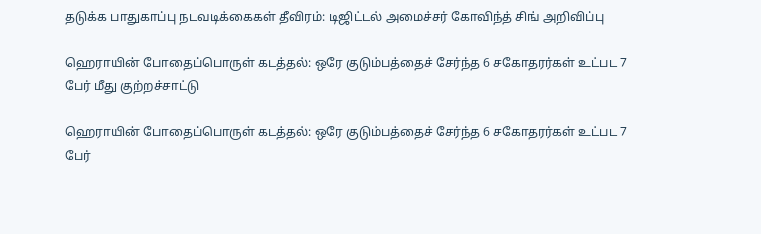தடுக்க பாதுகாப்பு நடவடிக்கைகள் தீவிரம்: டிஜிட்டல் அமைச்சர் கோவிந்த் சிங் அறிவிப்பு

ஹெராயின் போதைப்பொருள் கடத்தல்: ஒரே குடும்பத்தைச் சேர்ந்த 6 சகோதரர்கள் உட்பட 7 பேர் மீது குற்றச்சாட்டு

ஹெராயின் போதைப்பொருள் கடத்தல்: ஒரே குடும்பத்தைச் சேர்ந்த 6 சகோதரர்கள் உட்பட 7 பேர்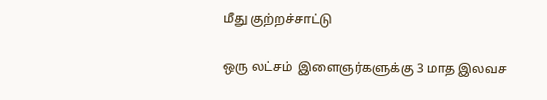மீது குற்றச்சாட்டு

ஒரு லட்சம்  இளைஞர்களுக்கு 3 மாத இலவச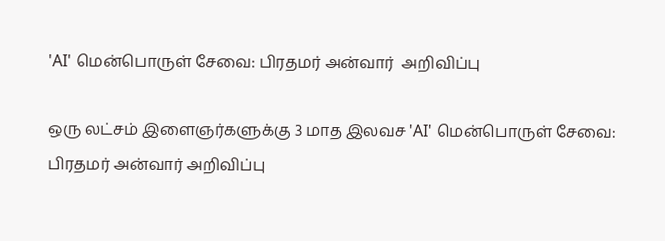'AI' மென்பொருள் சேவை: பிரதமர் அன்வார்  அறிவிப்பு

ஒரு லட்சம் இளைஞர்களுக்கு 3 மாத இலவச 'AI' மென்பொருள் சேவை: பிரதமர் அன்வார் அறிவிப்பு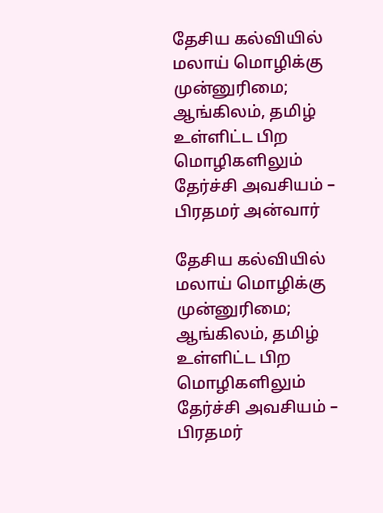தேசிய கல்வியில் மலாய் மொழிக்கு முன்னுரிமை; ஆங்கிலம், தமிழ் உள்ளிட்ட பிற மொழிகளிலும் தேர்ச்சி அவசியம் – பிரதமர் அன்வார்

தேசிய கல்வியில் மலாய் மொழிக்கு முன்னுரிமை; ஆங்கிலம், தமிழ் உள்ளிட்ட பிற மொழிகளிலும் தேர்ச்சி அவசியம் – பிரதமர்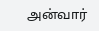அன்வார்